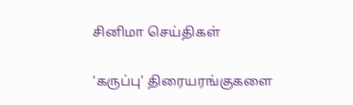சினிமா செய்திகள்

‘கருப்பு’ திரையரங்குகளை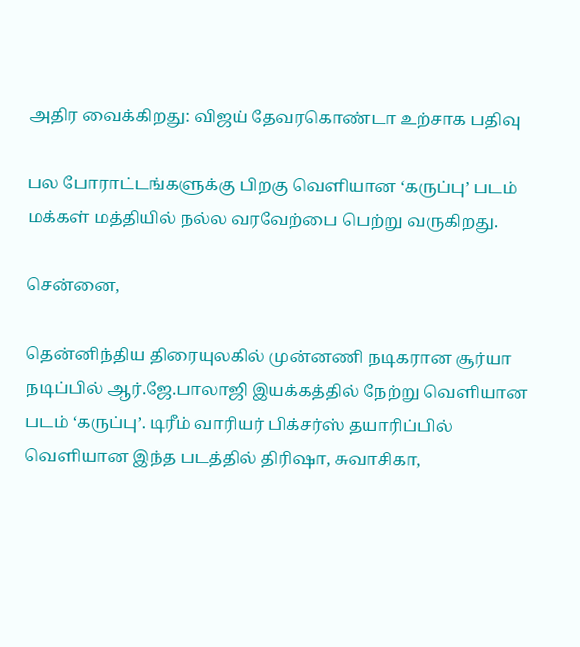அதிர வைக்கிறது: விஜய் தேவரகொண்டா உற்சாக பதிவு

பல போராட்டங்களுக்கு பிறகு வெளியான ‘கருப்பு’ படம் மக்கள் மத்தியில் நல்ல வரவேற்பை பெற்று வருகிறது.

சென்னை,

தென்னிந்திய திரையுலகில் முன்னணி நடிகரான சூர்யா நடிப்பில் ஆர்.ஜே.பாலாஜி இயக்கத்தில் நேற்று வெளியான படம் ‘கருப்பு’. டிரீம் வாரியர் பிக்சர்ஸ் தயாரிப்பில் வெளியான இந்த படத்தில் திரிஷா, சுவாசிகா,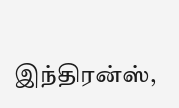இந்திரன்ஸ்,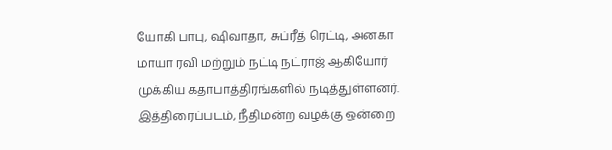யோகி பாபு, ஷிவாதா, சுப்ரீத் ரெட்டி, அனகா மாயா ரவி மற்றும் நட்டி நட்ராஜ் ஆகியோர் முக்கிய கதாபாத்திரங்களில் நடித்துள்ளனர். இத்திரைப்படம், நீதிமன்ற வழக்கு ஒன்றை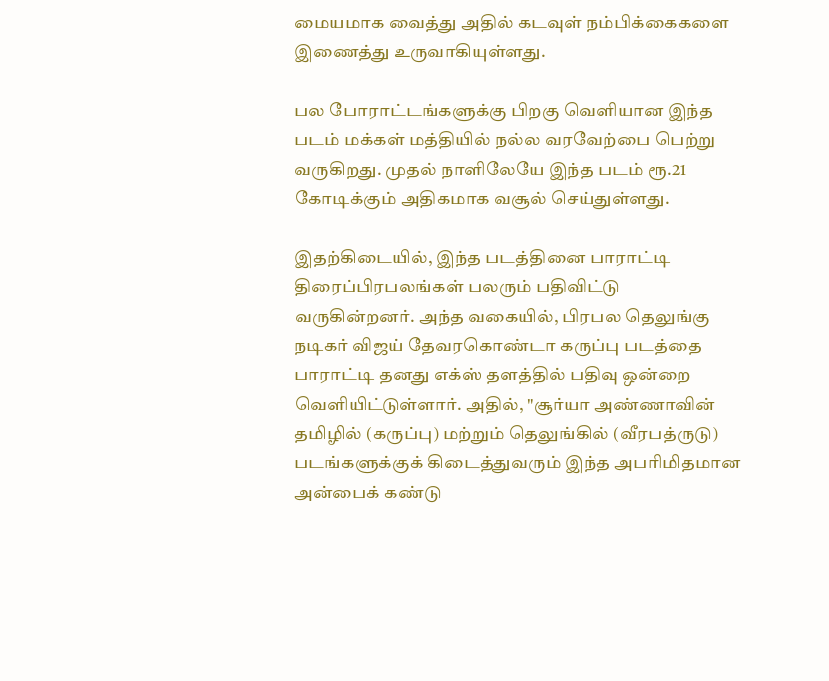மையமாக வைத்து அதில் கடவுள் நம்பிக்கைகளை இணைத்து உருவாகியுள்ளது.

பல போராட்டங்களுக்கு பிறகு வெளியான இந்த படம் மக்கள் மத்தியில் நல்ல வரவேற்பை பெற்று வருகிறது. முதல் நாளிலேயே இந்த படம் ரூ.21 கோடிக்கும் அதிகமாக வசூல் செய்துள்ளது.

இதற்கிடையில், இந்த படத்தினை பாராட்டி திரைப்பிரபலங்கள் பலரும் பதிவிட்டு வருகின்றனர். அந்த வகையில், பிரபல தெலுங்கு நடிகர் விஜய் தேவரகொண்டா கருப்பு படத்தை பாராட்டி தனது எக்ஸ் தளத்தில் பதிவு ஒன்றை வெளியிட்டுள்ளார். அதில், "சூர்யா அண்ணாவின் தமிழில் (கருப்பு) மற்றும் தெலுங்கில் (வீரபத்ருடு) படங்களுக்குக் கிடைத்துவரும் இந்த அபரிமிதமான அன்பைக் கண்டு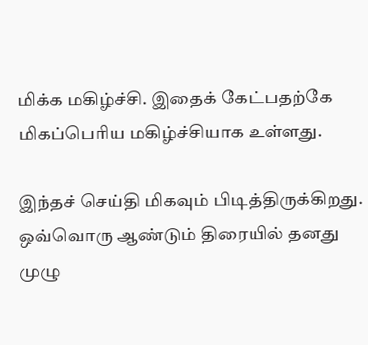மிக்க மகிழ்ச்சி. இதைக் கேட்பதற்கே மிகப்பெரிய மகிழ்ச்சியாக உள்ளது.

இந்தச் செய்தி மிகவும் பிடித்திருக்கிறது. ஒவ்வொரு ஆண்டும் திரையில் தனது முழு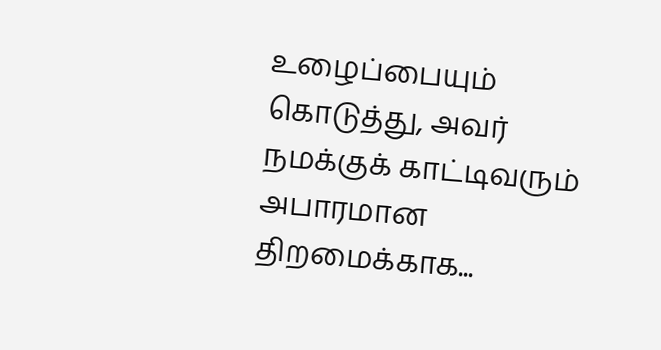உழைப்பையும் கொடுத்து, அவர் நமக்குக் காட்டிவரும் அபாரமான திறமைக்காக...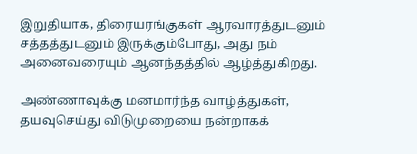இறுதியாக, திரையரங்குகள் ஆரவாரத்துடனும் சத்தத்துடனும் இருக்கும்போது, அது நம் அனைவரையும் ஆனந்தத்தில் ஆழ்த்துகிறது.

அண்ணாவுக்கு மனமார்ந்த வாழ்த்துகள், தயவுசெய்து விடுமுறையை நன்றாகக்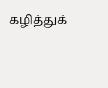கழித்துக்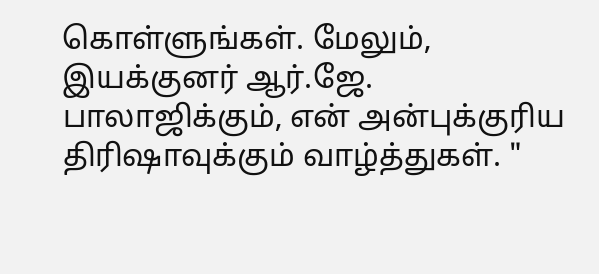கொள்ளுங்கள். மேலும், இயக்குனர் ஆர்.ஜே. பாலாஜிக்கும், என் அன்புக்குரிய திரிஷாவுக்கும் வாழ்த்துகள். "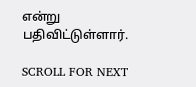என்று பதிவிட்டுள்ளார்.

SCROLL FOR NEXT